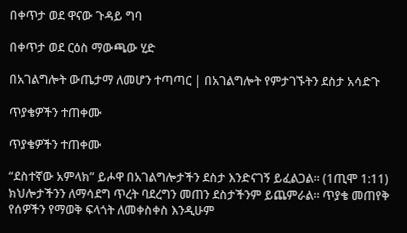በቀጥታ ወደ ዋናው ጉዳይ ግባ

በቀጥታ ወደ ርዕስ ማውጫው ሂድ

በአገልግሎት ውጤታማ ለመሆን ተጣጣር | በአገልግሎት የምታገኙትን ደስታ አሳድጉ

ጥያቄዎችን ተጠቀሙ

ጥያቄዎችን ተጠቀሙ

“ደስተኛው አምላክ” ይሖዋ በአገልግሎታችን ደስታ እንድናገኝ ይፈልጋል። (1ጢሞ 1:11) ክህሎታችንን ለማሳደግ ጥረት ባደረግን መጠን ደስታችንም ይጨምራል። ጥያቄ መጠየቅ የሰዎችን የማወቅ ፍላጎት ለመቀስቀስ እንዲሁም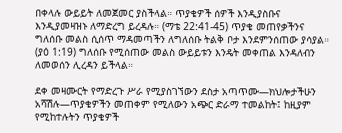በቀላሉ ውይይት ለመጀመር ያስችላል። ጥያቄዎች ሰዎች እንዲያስቡና እንዲያመዛዝኑ ለማድረግ ይረዳሉ። (ማቴ 22:41-45) ጥያቄ መጠየቃችንና ግለሰቡ መልስ ሲሰጥ ማዳመጣችን ለግለሰቡ ትልቅ ቦታ እንደምንሰጠው ያሳያል። (ያዕ 1:19) ግለሰቡ የሚሰጠው መልስ ውይይቱን እንዴት መቀጠል እንዳለብን ለመወሰን ሊረዳን ይችላል።

ደቀ መዛሙርት የማድረጉ ሥራ የሚያስገኘውን ደስታ አጣጥሙ—ክህሎታችሁን አሻሽሉ—ጥያቄዎችን መጠቀም የሚለውን አጭር ድራማ ተመልከት፤ ከዚያም የሚከተሉትን ጥያቄዎች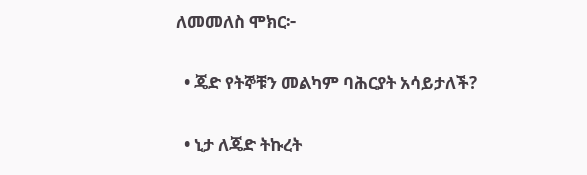ለመመለስ ሞክር፦

  • ጄድ የትኞቹን መልካም ባሕርያት አሳይታለች?

  • ኒታ ለጄድ ትኩረት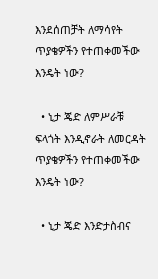እንደሰጠቻት ለማሳየት ጥያቄዎችን የተጠቀመችው እንዴት ነው?

  • ኒታ ጄድ ለምሥራቹ ፍላጎት እንዲኖራት ለመርዳት ጥያቄዎችን የተጠቀመችው እንዴት ነው?

  • ኒታ ጄድ እንድታስብና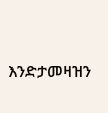እንድታመዛዝን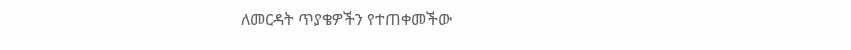ለመርዳት ጥያቄዎችን የተጠቀመችው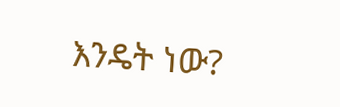እንዴት ነው?